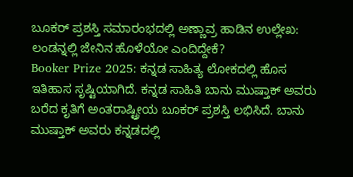ಬೂಕರ್ ಪ್ರಶಸ್ತಿ ಸಮಾರಂಭದಲ್ಲಿ ಅಣ್ಣಾವ್ರ ಹಾಡಿನ ಉಲ್ಲೇಖ: ಲಂಡನ್ನಲ್ಲಿ ಜೇನಿನ ಹೊಳೆಯೋ ಎಂದಿದ್ದೇಕೆ?
Booker Prize 2025: ಕನ್ನಡ ಸಾಹಿತ್ಯ ಲೋಕದಲ್ಲಿ ಹೊಸ ಇತಿಹಾಸ ಸೃಷ್ಟಿಯಾಗಿದೆ. ಕನ್ನಡ ಸಾಹಿತಿ ಬಾನು ಮುಷ್ತಾಕ್ ಅವರು ಬರೆದ ಕೃತಿಗೆ ಅಂತರಾಷ್ಟ್ರೀಯ ಬೂಕರ್ ಪ್ರಶಸ್ತಿ ಲಭಿಸಿದೆ. ಬಾನು ಮುಷ್ತಾಕ್ ಅವರು ಕನ್ನಡದಲ್ಲಿ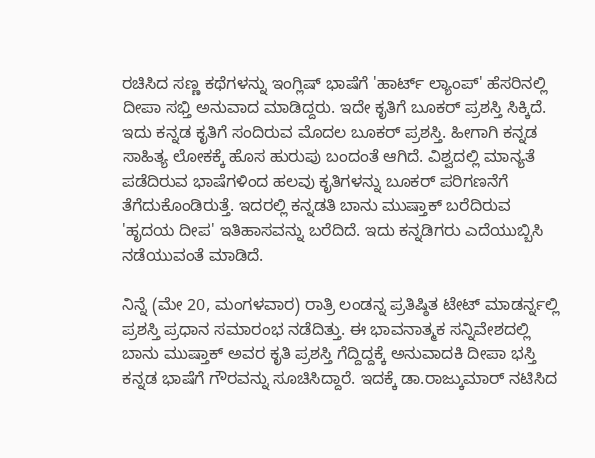ರಚಿಸಿದ ಸಣ್ಣ ಕಥೆಗಳನ್ನು ಇಂಗ್ಲಿಷ್ ಭಾಷೆಗೆ 'ಹಾರ್ಟ್ ಲ್ಯಾಂಪ್' ಹೆಸರಿನಲ್ಲಿ ದೀಪಾ ಸಭ್ತಿ ಅನುವಾದ ಮಾಡಿದ್ದರು. ಇದೇ ಕೃತಿಗೆ ಬೂಕರ್ ಪ್ರಶಸ್ತಿ ಸಿಕ್ಕಿದೆ.
ಇದು ಕನ್ನಡ ಕೃತಿಗೆ ಸಂದಿರುವ ಮೊದಲ ಬೂಕರ್ ಪ್ರಶಸ್ತಿ. ಹೀಗಾಗಿ ಕನ್ನಡ ಸಾಹಿತ್ಯ ಲೋಕಕ್ಕೆ ಹೊಸ ಹುರುಪು ಬಂದಂತೆ ಆಗಿದೆ. ವಿಶ್ವದಲ್ಲಿ ಮಾನ್ಯತೆ ಪಡೆದಿರುವ ಭಾಷೆಗಳಿಂದ ಹಲವು ಕೃತಿಗಳನ್ನು ಬೂಕರ್ ಪರಿಗಣನೆಗೆ ತೆಗೆದುಕೊಂಡಿರುತ್ತೆ. ಇದರಲ್ಲಿ ಕನ್ನಡತಿ ಬಾನು ಮುಷ್ತಾಕ್ ಬರೆದಿರುವ 'ಹೃದಯ ದೀಪ' ಇತಿಹಾಸವನ್ನು ಬರೆದಿದೆ. ಇದು ಕನ್ನಡಿಗರು ಎದೆಯುಬ್ಬಿಸಿ ನಡೆಯುವಂತೆ ಮಾಡಿದೆ.

ನಿನ್ನೆ (ಮೇ 20, ಮಂಗಳವಾರ) ರಾತ್ರಿ ಲಂಡನ್ನ ಪ್ರತಿಷ್ಠಿತ ಟೇಟ್ ಮಾಡರ್ನ್ನಲ್ಲಿ ಪ್ರಶಸ್ತಿ ಪ್ರಧಾನ ಸಮಾರಂಭ ನಡೆದಿತ್ತು. ಈ ಭಾವನಾತ್ಮಕ ಸನ್ನಿವೇಶದಲ್ಲಿ ಬಾನು ಮುಷ್ತಾಕ್ ಅವರ ಕೃತಿ ಪ್ರಶಸ್ತಿ ಗೆದ್ದಿದ್ದಕ್ಕೆ ಅನುವಾದಕಿ ದೀಪಾ ಭಸ್ತಿ ಕನ್ನಡ ಭಾಷೆಗೆ ಗೌರವನ್ನು ಸೂಚಿಸಿದ್ದಾರೆ. ಇದಕ್ಕೆ ಡಾ.ರಾಜ್ಕುಮಾರ್ ನಟಿಸಿದ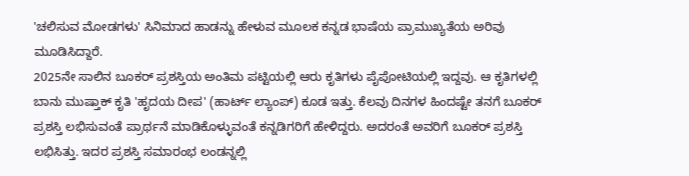'ಚಲಿಸುವ ಮೋಡಗಳು' ಸಿನಿಮಾದ ಹಾಡನ್ನು ಹೇಳುವ ಮೂಲಕ ಕನ್ನಡ ಭಾಷೆಯ ಪ್ರಾಮುಖ್ಯತೆಯ ಅರಿವು ಮೂಡಿಸಿದ್ದಾರೆ.
2025ನೇ ಸಾಲಿನ ಬೂಕರ್ ಪ್ರಶಸ್ತಿಯ ಅಂತಿಮ ಪಟ್ಟಿಯಲ್ಲಿ ಆರು ಕೃತಿಗಳು ಪೈಪೋಟಿಯಲ್ಲಿ ಇದ್ದವು. ಆ ಕೃತಿಗಳಲ್ಲಿ ಬಾನು ಮುಷ್ತಾಕ್ ಕೃತಿ 'ಹೃದಯ ದೀಪ' (ಹಾರ್ಟ್ ಲ್ಯಾಂಪ್) ಕೂಡ ಇತ್ತು. ಕೆಲವು ದಿನಗಳ ಹಿಂದಷ್ಟೇ ತನಗೆ ಬೂಕರ್ ಪ್ರಶಸ್ತಿ ಲಭಿಸುವಂತೆ ಪ್ರಾರ್ಥನೆ ಮಾಡಿಕೊಳ್ಳುವಂತೆ ಕನ್ನಡಿಗರಿಗೆ ಹೇಳಿದ್ದರು. ಅದರಂತೆ ಅವರಿಗೆ ಬೂಕರ್ ಪ್ರಶಸ್ತಿ ಲಭಿಸಿತ್ತು. ಇದರ ಪ್ರಶಸ್ತಿ ಸಮಾರಂಭ ಲಂಡನ್ನಲ್ಲಿ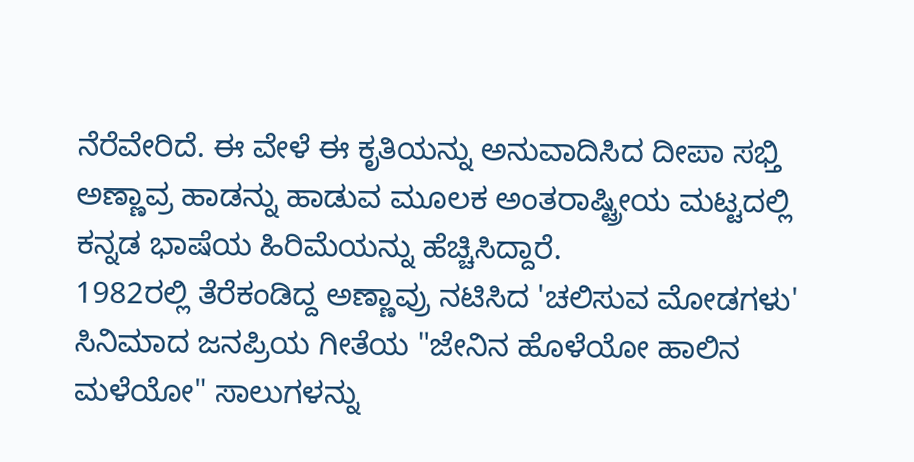ನೆರೆವೇರಿದೆ. ಈ ವೇಳೆ ಈ ಕೃತಿಯನ್ನು ಅನುವಾದಿಸಿದ ದೀಪಾ ಸಭ್ತಿ ಅಣ್ಣಾವ್ರ ಹಾಡನ್ನು ಹಾಡುವ ಮೂಲಕ ಅಂತರಾಷ್ಟ್ರೀಯ ಮಟ್ಟದಲ್ಲಿ ಕನ್ನಡ ಭಾಷೆಯ ಹಿರಿಮೆಯನ್ನು ಹೆಚ್ಚಿಸಿದ್ದಾರೆ.
1982ರಲ್ಲಿ ತೆರೆಕಂಡಿದ್ದ ಅಣ್ಣಾವ್ರು ನಟಿಸಿದ 'ಚಲಿಸುವ ಮೋಡಗಳು' ಸಿನಿಮಾದ ಜನಪ್ರಿಯ ಗೀತೆಯ "ಜೇನಿನ ಹೊಳೆಯೋ ಹಾಲಿನ ಮಳೆಯೋ" ಸಾಲುಗಳನ್ನು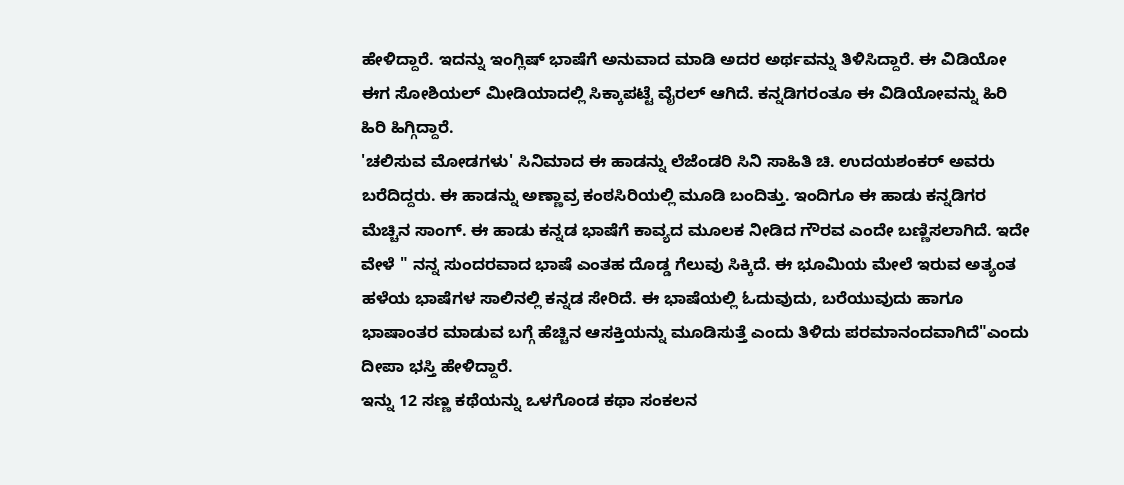ಹೇಳಿದ್ದಾರೆ. ಇದನ್ನು ಇಂಗ್ಲಿಷ್ ಭಾಷೆಗೆ ಅನುವಾದ ಮಾಡಿ ಅದರ ಅರ್ಥವನ್ನು ತಿಳಿಸಿದ್ದಾರೆ. ಈ ವಿಡಿಯೋ ಈಗ ಸೋಶಿಯಲ್ ಮೀಡಿಯಾದಲ್ಲಿ ಸಿಕ್ಕಾಪಟ್ಟೆ ವೈರಲ್ ಆಗಿದೆ. ಕನ್ನಡಿಗರಂತೂ ಈ ವಿಡಿಯೋವನ್ನು ಹಿರಿ ಹಿರಿ ಹಿಗ್ಗಿದ್ದಾರೆ.
'ಚಲಿಸುವ ಮೋಡಗಳು' ಸಿನಿಮಾದ ಈ ಹಾಡನ್ನು ಲೆಜೆಂಡರಿ ಸಿನಿ ಸಾಹಿತಿ ಚಿ. ಉದಯಶಂಕರ್ ಅವರು ಬರೆದಿದ್ದರು. ಈ ಹಾಡನ್ನು ಅಣ್ಣಾವ್ರ ಕಂಠಸಿರಿಯಲ್ಲಿ ಮೂಡಿ ಬಂದಿತ್ತು. ಇಂದಿಗೂ ಈ ಹಾಡು ಕನ್ನಡಿಗರ ಮೆಚ್ಚಿನ ಸಾಂಗ್. ಈ ಹಾಡು ಕನ್ನಡ ಭಾಷೆಗೆ ಕಾವ್ಯದ ಮೂಲಕ ನೀಡಿದ ಗೌರವ ಎಂದೇ ಬಣ್ಣಿಸಲಾಗಿದೆ. ಇದೇ ವೇಳೆ " ನನ್ನ ಸುಂದರವಾದ ಭಾಷೆ ಎಂತಹ ದೊಡ್ಡ ಗೆಲುವು ಸಿಕ್ಕಿದೆ. ಈ ಭೂಮಿಯ ಮೇಲೆ ಇರುವ ಅತ್ಯಂತ ಹಳೆಯ ಭಾಷೆಗಳ ಸಾಲಿನಲ್ಲಿ ಕನ್ನಡ ಸೇರಿದೆ. ಈ ಭಾಷೆಯಲ್ಲಿ ಓದುವುದು, ಬರೆಯುವುದು ಹಾಗೂ ಭಾಷಾಂತರ ಮಾಡುವ ಬಗ್ಗೆ ಹೆಚ್ಚಿನ ಆಸಕ್ತಿಯನ್ನು ಮೂಡಿಸುತ್ತೆ ಎಂದು ತಿಳಿದು ಪರಮಾನಂದವಾಗಿದೆ"ಎಂದು ದೀಪಾ ಭಸ್ತಿ ಹೇಳಿದ್ದಾರೆ.
ಇನ್ನು 12 ಸಣ್ಣ ಕಥೆಯನ್ನು ಒಳಗೊಂಡ ಕಥಾ ಸಂಕಲನ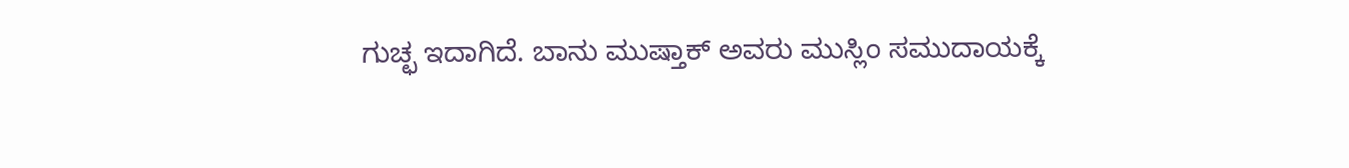ಗುಚ್ಛ ಇದಾಗಿದೆ. ಬಾನು ಮುಷ್ತಾಕ್ ಅವರು ಮುಸ್ಲಿಂ ಸಮುದಾಯಕ್ಕೆ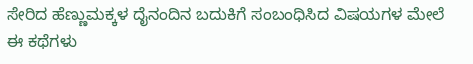ಸೇರಿದ ಹೆಣ್ಣುಮಕ್ಕಳ ದೈನಂದಿನ ಬದುಕಿಗೆ ಸಂಬಂಧಿಸಿದ ವಿಷಯಗಳ ಮೇಲೆ ಈ ಕಥೆಗಳು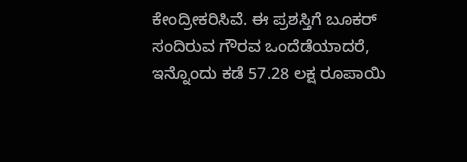ಕೇಂದ್ರೀಕರಿಸಿವೆ. ಈ ಪ್ರಶಸ್ತಿಗೆ ಬೂಕರ್ ಸಂದಿರುವ ಗೌರವ ಒಂದೆಡೆಯಾದರೆ, ಇನ್ನೊಂದು ಕಡೆ 57.28 ಲಕ್ಷ ರೂಪಾಯಿ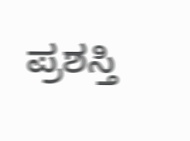ಪ್ರಶಸ್ತಿ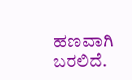ಹಣವಾಗಿ ಬರಲಿದೆ.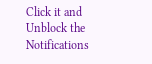Click it and Unblock the Notifications